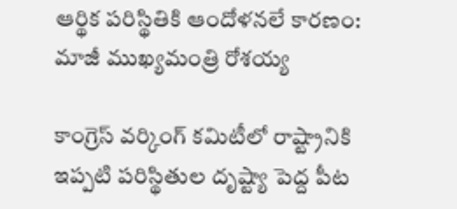ఆర్థిక పరిస్థితికి ఆందోళనలే కారణం: మాజీ ముఖ్యమంత్రి రోశయ్య

కాంగ్రెస్ వర్కింగ్ కమిటీలో రాష్ట్రానికి ఇప్పటి పరిస్థితుల దృష్ట్యా పెద్ద పీట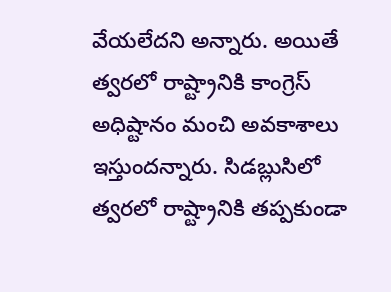వేయలేదని అన్నారు. అయితే త్వరలో రాష్ట్రానికి కాంగ్రెస్ అధిష్టానం మంచి అవకాశాలు ఇస్తుందన్నారు. సిడబ్లుసిలో త్వరలో రాష్ట్రానికి తప్పకుండా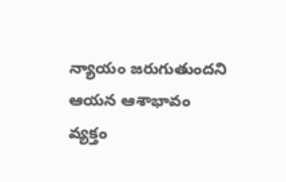న్యాయం జరుగుతుందని ఆయన ఆశాభావం వ్యక్తం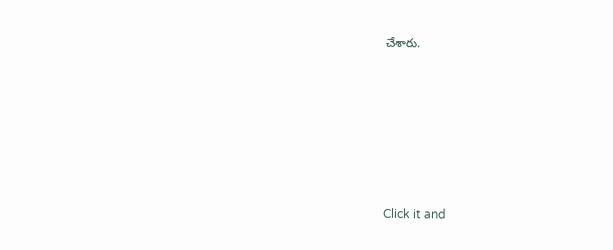చేశారు.












Click it and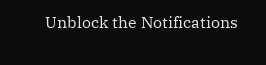Unblock the Notifications